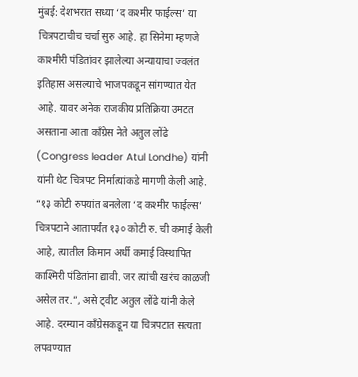मुंबई: देशभरात सध्या ‘द कश्मीर फाईल्स’ या चित्रपटाचीच चर्चा सुरु आहे. हा सिनेमा म्हणजे काश्मीरी पंडितांवर झालेल्या अन्यायाचा ज्वलंत इतिहास असल्याचे भाजपकडून सांगण्यात येत आहे. यावर अनेक राजकीय प्रतिक्रिया उमटत असताना आता काँग्रेस नेते अतुल लोंढे (Congress leader Atul Londhe) यांनी यांनी थेट चित्रपट निर्मात्यांकडे मागणी केली आहे.
“१३ कोटी रुपयांत बनलेला ‘द कश्मीर फाईल्स’ चित्रपटाने आतापर्यंत १३० कोटी रु. ची कमाई केली आहे, त्यातील किमान अर्धी कमाई विस्थापित काश्मिरी पंडितांना द्यावी. जर त्यांची खरंच काळजी असेल तर.”, असे ट्वीट अतुल लोंढे यांनी केले आहे. दरम्यान काँग्रेसकडून या चित्रपटात सत्यता लपवण्यात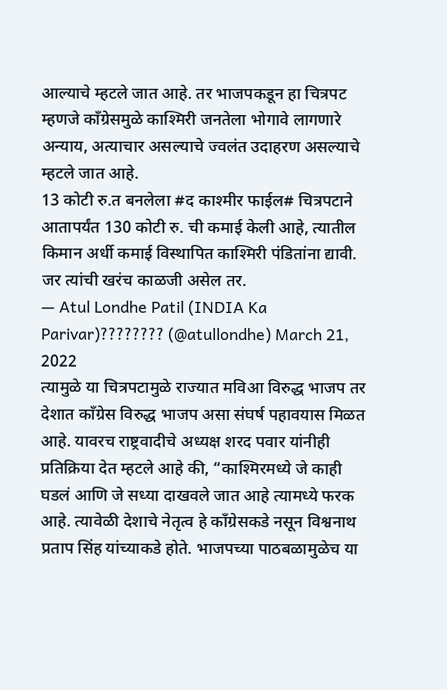आल्याचे म्हटले जात आहे. तर भाजपकडून हा चित्रपट म्हणजे कॉंग्रेसमुळे काश्मिरी जनतेला भोगावे लागणारे अन्याय, अत्याचार असल्याचे ज्वलंत उदाहरण असल्याचे म्हटले जात आहे.
13 कोटी रु.त बनलेला #द काश्मीर फाईल# चित्रपटाने आतापर्यंत 130 कोटी रु. ची कमाई केली आहे, त्यातील किमान अर्धी कमाई विस्थापित काश्मिरी पंडितांना द्यावी. जर त्यांची खरंच काळजी असेल तर.
— Atul Londhe Patil (INDIA Ka Parivar)???????? (@atullondhe) March 21, 2022
त्यामुळे या चित्रपटामुळे राज्यात मविआ विरुद्ध भाजप तर देशात काँग्रेस विरुद्ध भाजप असा संघर्ष पहावयास मिळत आहे. यावरच राष्ट्रवादीचे अध्यक्ष शरद पवार यांनीही प्रतिक्रिया देत म्हटले आहे की, “काश्मिरमध्ये जे काही घडलं आणि जे सध्या दाखवले जात आहे त्यामध्ये फरक आहे. त्यावेळी देशाचे नेतृत्व हे काँग्रेसकडे नसून विश्वनाथ प्रताप सिंह यांच्याकडे होते. भाजपच्या पाठबळामुळेच या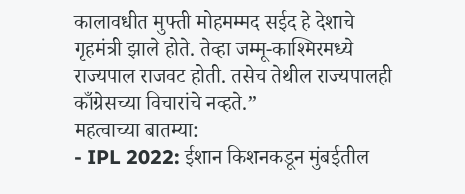कालावधीत मुफ्ती मोहमम्मद सईद हे देशाचे गृहमंत्री झाले होते. तेव्हा जम्मू-काश्मिरमध्ये राज्यपाल राजवट होती. तसेच तेथील राज्यपालही काँग्रेसच्या विचारांचे नव्हते.”
महत्वाच्या बातम्या:
- IPL 2022: ईशान किशनकडून मुंबईतील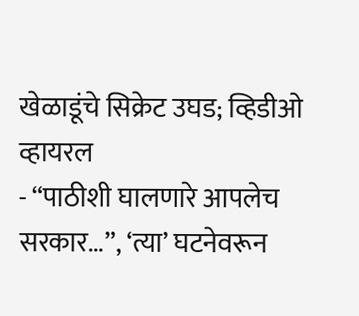खेळाडूंचे सिक्रेट उघड; व्हिडीओ व्हायरल
- “पाठीशी घालणारे आपलेच सरकार…”, ‘त्या’ घटनेवरून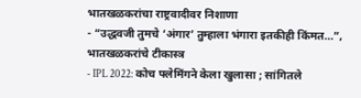भातखळकरांचा राष्ट्रवादीवर निशाणा
- “उद्धवजी तुमचे ‘अंगार’ तुम्हाला भंगारा इतकीही किंमत…”, भातखळकरांचे टीकास्त्र
- IPL 2022: कोच फ्लेमिंगने केला खुलासा ; सांगितले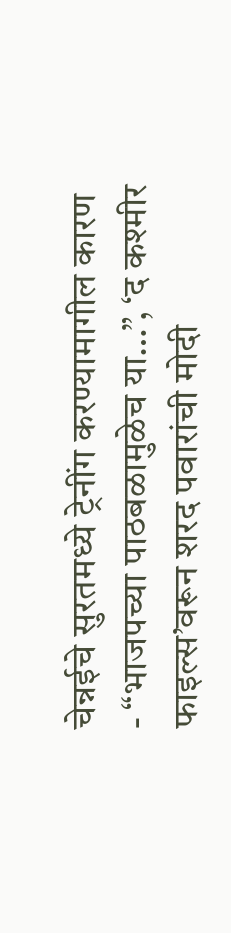चेन्नईचे सुरतमध्ये ट्रेनींग करण्यामागील कारण
- “भाजपच्या पाठबळामुळेच या…”, ‘द कश्मीर फाइल्स’वरून शरद पवारांची मोदी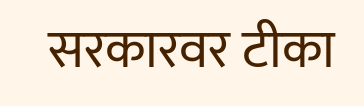सरकारवर टीका